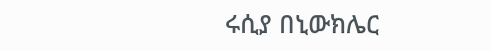ሩሲያ በኒውክሌር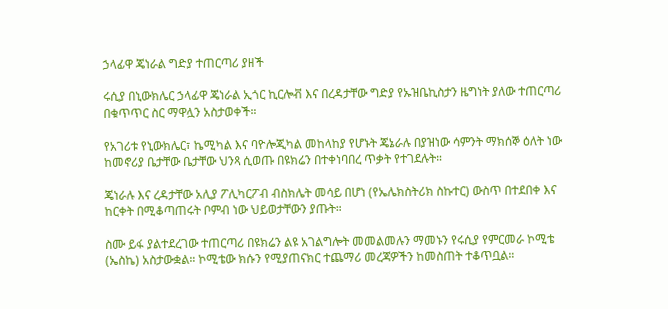ኃላፊዋ ጄነራል ግድያ ተጠርጣሪ ያዘች

ሩሲያ በኒውክሌር ኃላፊዋ ጄነራል ኢጎር ኪርሎቭ እና በረዳታቸው ግድያ የኡዝቤኪስታን ዜግነት ያለው ተጠርጣሪ በቁጥጥር ስር ማዋሏን አስታወቀች።

የአገሪቱ የኒውክሌር፣ ኬሚካል እና ባዮሎጂካል መከላከያ የሆኑት ጄኔራሉ በያዝነው ሳምንት ማክሰኞ ዕለት ነው ከመኖሪያ ቤታቸው ቤታቸው ህንጻ ሲወጡ በዩክሬን በተቀነባበረ ጥቃት የተገደሉት።

ጄነራሉ እና ረዳታቸው አሊያ ፖሊካርፖብ ብስክሌት መሳይ በሆነ (የኤሌክስትሪክ ስኩተር) ውስጥ በተደበቀ እና ከርቀት በሚቆጣጠሩት ቦምብ ነው ህይወታቸውን ያጡት።

ስሙ ይፋ ያልተደረገው ተጠርጣሪ በዩክሬን ልዩ አገልግሎት መመልመሉን ማመኑን የሩሲያ የምርመራ ኮሚቴ (ኤስኬ) አስታውቋል። ኮሚቴው ክሱን የሚያጠናክር ተጨማሪ መረጃዎችን ከመስጠት ተቆጥቧል።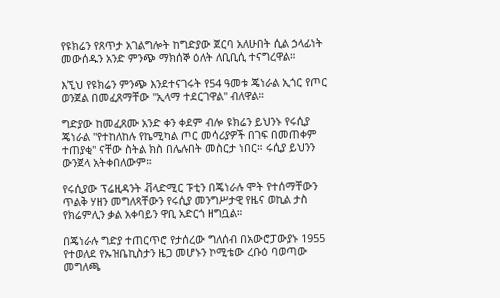የዩክሬን የጸጥታ አገልግሎት ከግድያው ጀርባ አለሁበት ሲል ኃላፊነት መውሰዱን አንድ ምንጭ ማክሰኞ ዕለት ለቢቢሲ ተናግረዋል።

እኚህ የዩክሬን ምንጭ እንደተናገሩት የ54 ዓመቱ ጄነራል ኢጎር የጦር ወንጀል በመፈጸማቸው "ኢላማ ተደርገዋል" ብለዋል።

ግድያው ከመፈጸሙ አንድ ቀን ቀደም ብሎ ዩክሬን ይህንኑ የሩሲያ ጄነራል "የተከለከሉ የኬሚካል ጦር መሳሪያዎች በገፍ በመጠቀም ተጠያቂ" ናቸው ስትል ክስ በሌሉበት መስርታ ነበር። ሩሲያ ይህንን ውንጀላ አትቀበለውም።

የሩሲያው ፕሬዚዳንት ቭላድሚር ፑቲን በጄነራሉ ሞት የተሰማቸውን ጥልቅ ሃዘን መግለጻቸውን የሩሲያ መንግሥታዊ የዜና ወኪል ታስ የክሬምሊን ቃል አቀባይን ዋቢ አድርጎ ዘግቧል።

በጄነራሉ ግድያ ተጠርጥሮ የታሰረው ግለሰብ በአውሮፓውያኑ 1955 የተወለደ የኡዝቤኪስታን ዜጋ መሆኑን ኮሚቴው ረቡዕ ባወጣው መግለጫ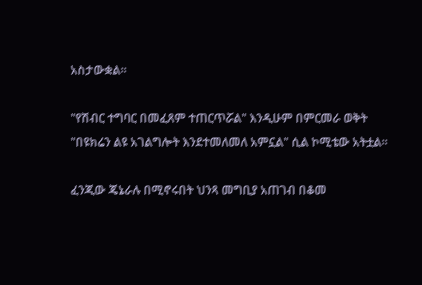አስታውቋል።

"የሽብር ተግባር በመፈጸም ተጠርጥሯል" እንዲሁም በምርመራ ወቅት "በዩክሬን ልዩ አገልግሎት እንደተመለመለ አምኗል" ሲል ኮሚቴው አትቷል።

ፈንጂው ጄኔራሉ በሚኖሩበት ህንጻ መግቢያ አጠገብ በቆመ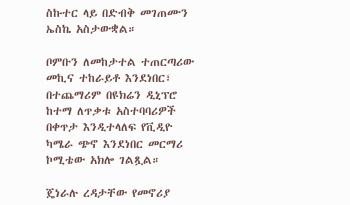ስኩተር ላይ በድብቅ መገጠሙን ኤስኬ አስታውቋል።

ቦምቡን ለመከታተል ተጠርጣሪው መኪና ተከራይቶ እንደነበር፣ በተጨማሪም በዩክሬን ዲኒፕሮ ከተማ ለጥቃቱ አስተባባሪዎች በቀጥታ እንዲተላለፍ የቪዲዮ ካሜራ ጭኖ እንደነበር መርማሪ ኮሚቴው አክሎ ገልጿል።

ጄነራሉ ረዳታቸው የመኖሪያ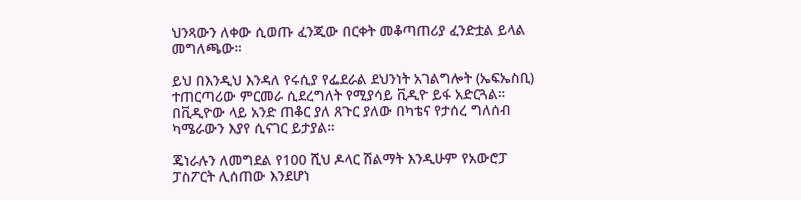ህንጻውን ለቀው ሲወጡ ፈንጂው በርቀት መቆጣጠሪያ ፈንድቷል ይላል መግለጫው።

ይህ በእንዲህ እንዳለ የሩሲያ የፌደራል ደህንነት አገልግሎት (ኤፍኤስቢ) ተጠርጣሪው ምርመራ ሲደረግለት የሚያሳይ ቪዲዮ ይፋ አድርጓል። በቪዲዮው ላይ አንድ ጠቆር ያለ ጸጉር ያለው በካቴና የታሰረ ግለሰብ ካሜራውን እያየ ሲናገር ይታያል።

ጄነራሉን ለመግደል የ100 ሺህ ዶላር ሽልማት እንዲሁም የአውሮፓ ፓስፖርት ሊሰጠው እንደሆነ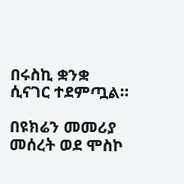በሩስኪ ቋንቋ ሲናገር ተደምጧል።

በዩክሬን መመሪያ መሰረት ወደ ሞስኮ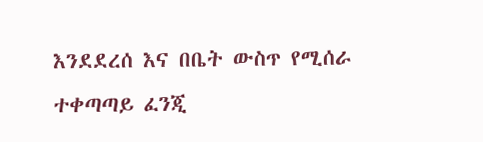እንደደረሰ እና በቤት ውስጥ የሚሰራ ተቀጣጣይ ፈንጂ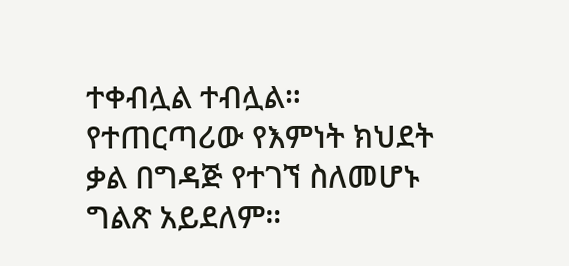ተቀብሏል ተብሏል። የተጠርጣሪው የእምነት ክህደት ቃል በግዳጅ የተገኘ ስለመሆኑ ግልጽ አይደለም።